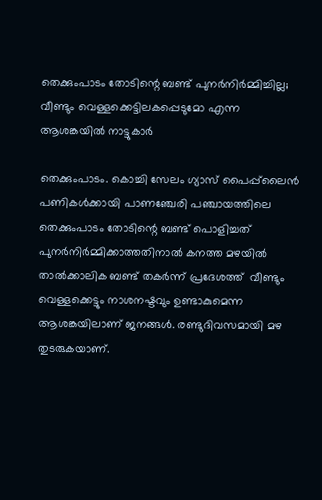തെക്കുംപാടം തോടിന്റെ ബണ്ട് പുനർനിർമ്മിച്ചില്ല; വീണ്ടും വെള്ളക്കെട്ടിലകപ്പെടുമോ എന്ന ആശങ്കയിൽ നാട്ടുകാർ

തെക്കുംപാടം. കൊച്ചി സേലം ഗ്യാസ് പൈപ്പ്‌ലൈൻ പണികൾക്കായി പാണഞ്ചേരി പഞ്ചായത്തിലെ തെക്കുംപാടം തോടിന്റെ ബണ്ട് പൊളിച്ചത് പുനർനിർമ്മിക്കാത്തതിനാൽ കനത്ത മഴയിൽ താൽക്കാലിക ബണ്ട് തകർന്ന് പ്രദേശത്ത്  വീണ്ടും വെള്ളക്കെട്ടും നാശനഷ്ടവും ഉണ്ടാകുമെന്ന ആശങ്കയിലാണ് ജനങ്ങൾ. രണ്ടുദിവസമായി മഴ തുടരുകയാണ്.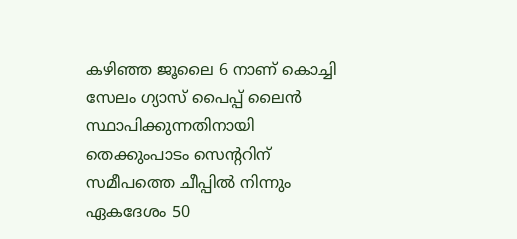കഴിഞ്ഞ ജൂലൈ 6 നാണ് കൊച്ചി സേലം ഗ്യാസ് പൈപ്പ് ലൈൻ സ്ഥാപിക്കുന്നതിനായി തെക്കുംപാടം സെന്ററിന് സമീപത്തെ ചീപ്പിൽ നിന്നും ഏകദേശം 50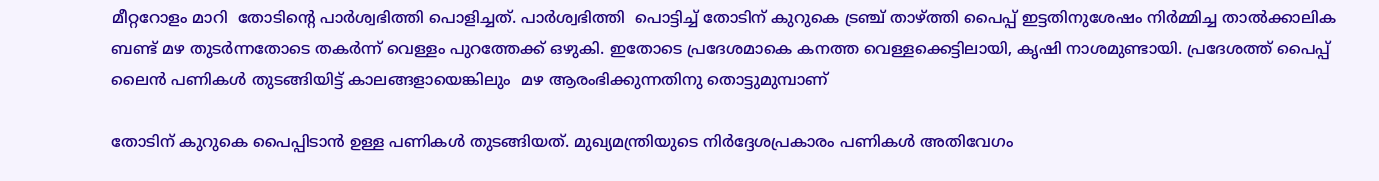മീറ്ററോളം മാറി  തോടിന്റെ പാർശ്വഭിത്തി പൊളിച്ചത്. പാർശ്വഭിത്തി  പൊട്ടിച്ച് തോടിന് കുറുകെ ട്രഞ്ച് താഴ്ത്തി പൈപ്പ് ഇട്ടതിനുശേഷം നിർമ്മിച്ച താൽക്കാലിക ബണ്ട് മഴ തുടർന്നതോടെ തകർന്ന് വെള്ളം പുറത്തേക്ക് ഒഴുകി. ഇതോടെ പ്രദേശമാകെ കനത്ത വെള്ളക്കെട്ടിലായി, കൃഷി നാശമുണ്ടായി. പ്രദേശത്ത് പൈപ്പ് ലൈൻ പണികൾ തുടങ്ങിയിട്ട് കാലങ്ങളായെങ്കിലും  മഴ ആരംഭിക്കുന്നതിനു തൊട്ടുമുമ്പാണ്

തോടിന് കുറുകെ പൈപ്പിടാൻ ഉള്ള പണികൾ തുടങ്ങിയത്. മുഖ്യമന്ത്രിയുടെ നിർദ്ദേശപ്രകാരം പണികൾ അതിവേഗം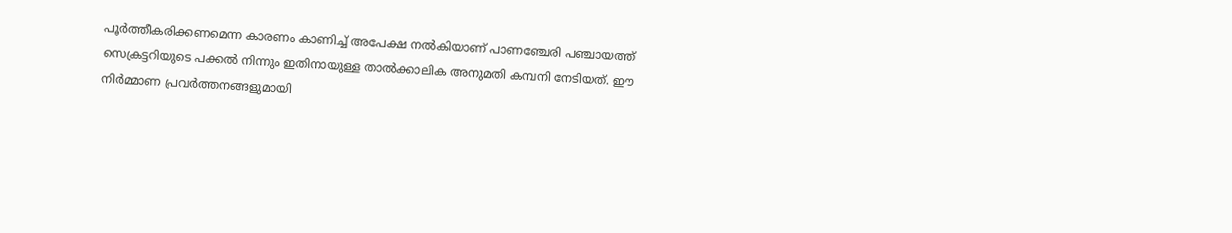പൂർത്തീകരിക്കണമെന്ന കാരണം കാണിച്ച് അപേക്ഷ നൽകിയാണ് പാണഞ്ചേരി പഞ്ചായത്ത് സെക്രട്ടറിയുടെ പക്കൽ നിന്നും ഇതിനായുള്ള താൽക്കാലിക അനുമതി കമ്പനി നേടിയത്. ഈ നിർമ്മാണ പ്രവർത്തനങ്ങളുമായി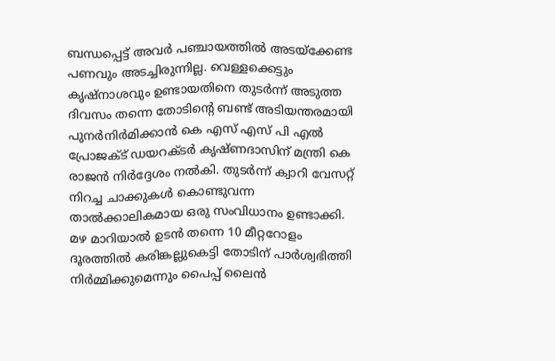ബന്ധപ്പെട്ട് അവർ പഞ്ചായത്തിൽ അടയ്‌ക്കേണ്ട പണവും അടച്ചിരുന്നില്ല. വെള്ളക്കെട്ടും കൃഷ്‌നാശവും ഉണ്ടായതിനെ തുടർന്ന് അടുത്ത ദിവസം തന്നെ തോടിന്റെ ബണ്ട് അടിയന്തരമായി പുനർനിർമിക്കാൻ കെ എസ് എസ് പി എൽ പ്രോജക്ട് ഡയറക്ടർ കൃഷ്ണദാസിന് മന്ത്രി കെ രാജൻ നിർദ്ദേശം നൽകി. തുടർന്ന് ക്വാറി വേസറ്റ് നിറച്ച ചാക്കുകൾ കൊണ്ടുവന്ന താൽക്കാലികമായ ഒരു സംവിധാനം ഉണ്ടാക്കി. മഴ മാറിയാൽ ഉടൻ തന്നെ 10 മീറ്ററോളം ദൂരത്തിൽ കരിങ്കല്ലുകെട്ടി തോടിന് പാർശ്വഭിത്തി നിർമ്മിക്കുമെന്നും പൈപ്പ് ലൈൻ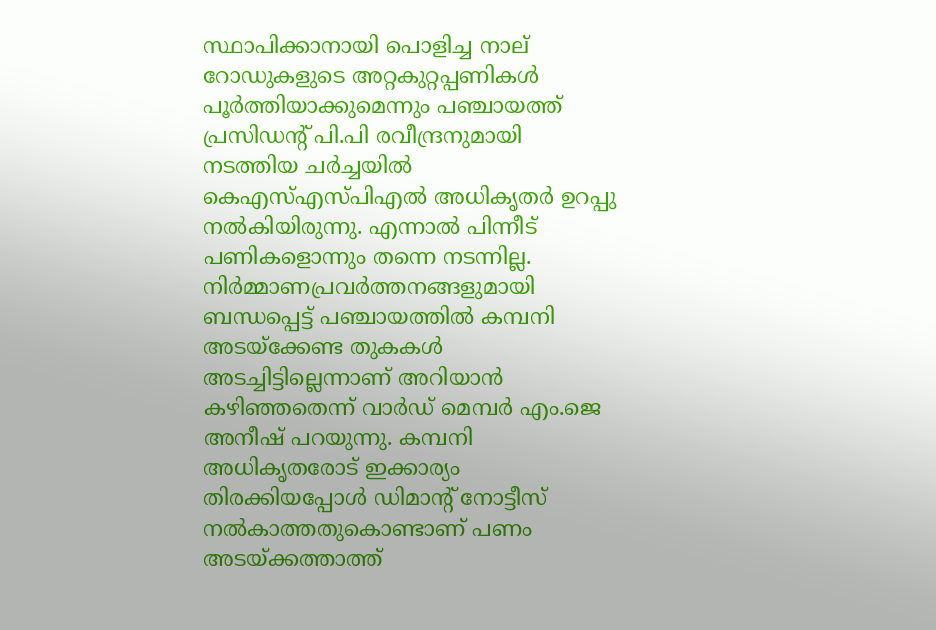സ്ഥാപിക്കാനായി പൊളിച്ച നാല് റോഡുകളുടെ അറ്റകുറ്റപ്പണികൾ പൂർത്തിയാക്കുമെന്നും പഞ്ചായത്ത് പ്രസിഡന്റ് പി.പി രവീന്ദ്രനുമായി നടത്തിയ ചർച്ചയിൽ കെഎസ്എസ്പിഎൽ അധികൃതർ ഉറപ്പു നൽകിയിരുന്നു. എന്നാൽ പിന്നീട് പണികളൊന്നും തന്നെ നടന്നില്ല. നിർമ്മാണപ്രവർത്തനങ്ങളുമായി ബന്ധപ്പെട്ട് പഞ്ചായത്തിൽ കമ്പനി അടയ്‌ക്കേണ്ട തുകകൾ  അടച്ചിട്ടില്ലെന്നാണ് അറിയാൻ കഴിഞ്ഞതെന്ന് വാർഡ് മെമ്പർ എം.ജെ അനീഷ് പറയുന്നു. കമ്പനി അധികൃതരോട് ഇക്കാര്യം തിരക്കിയപ്പോൾ ഡിമാന്റ് നോട്ടീസ് നൽകാത്തതുകൊണ്ടാണ് പണം അടയ്ക്കത്താത്ത്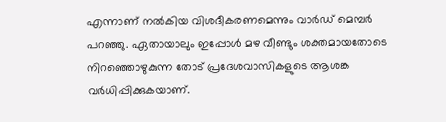എന്നാണ് നൽകിയ വിശദീകരണമെന്നും വാർഡ് മെമ്പർ പറഞ്ഞു. ഏതായാലും ഇപ്പോൾ മഴ വീണ്ടും ശക്തമായതോടെ നിറഞ്ഞൊഴുകുന്ന തോട് പ്രദേശവാസികളുടെ ആശങ്ക വർധിപ്പിക്കുകയാണ്.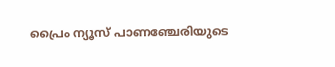പ്രൈം ന്യൂസ് പാണഞ്ചേരിയുടെ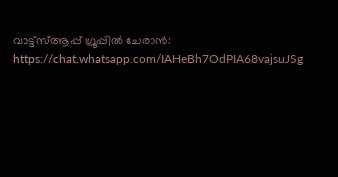വാട്ട്‌സ്ആപ്പ് ഗ്രൂപ്പിൽ ചേരാൻ: https://chat.whatsapp.com/IAHeBh7OdPIA68vajsuJSg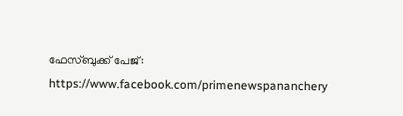ഫേസ്ബുക്ക് പേജ്: https://www.facebook.com/primenewspananchery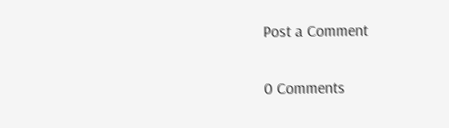Post a Comment

0 Comments